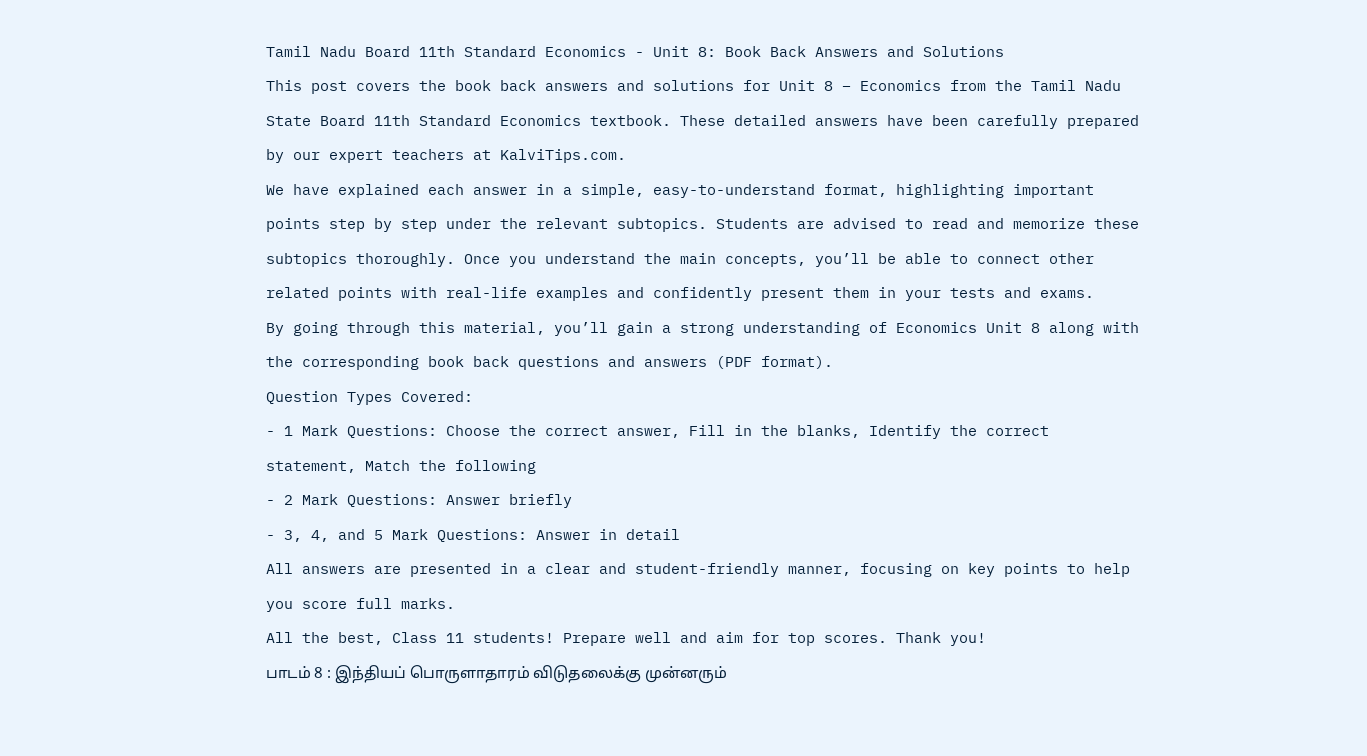Tamil Nadu Board 11th Standard Economics - Unit 8: Book Back Answers and Solutions
This post covers the book back answers and solutions for Unit 8 – Economics from the Tamil Nadu State Board 11th Standard Economics textbook. These detailed answers have been carefully prepared by our expert teachers at KalviTips.com.
We have explained each answer in a simple, easy-to-understand format, highlighting important points step by step under the relevant subtopics. Students are advised to read and memorize these subtopics thoroughly. Once you understand the main concepts, you’ll be able to connect other related points with real-life examples and confidently present them in your tests and exams.
By going through this material, you’ll gain a strong understanding of Economics Unit 8 along with the corresponding book back questions and answers (PDF format).
Question Types Covered:
- 1 Mark Questions: Choose the correct answer, Fill in the blanks, Identify the correct statement, Match the following
- 2 Mark Questions: Answer briefly
- 3, 4, and 5 Mark Questions: Answer in detail
All answers are presented in a clear and student-friendly manner, focusing on key points to help you score full marks.
All the best, Class 11 students! Prepare well and aim for top scores. Thank you!
பாடம் 8 : இந்தியப் பொருளாதாரம் விடுதலைக்கு முன்னரும்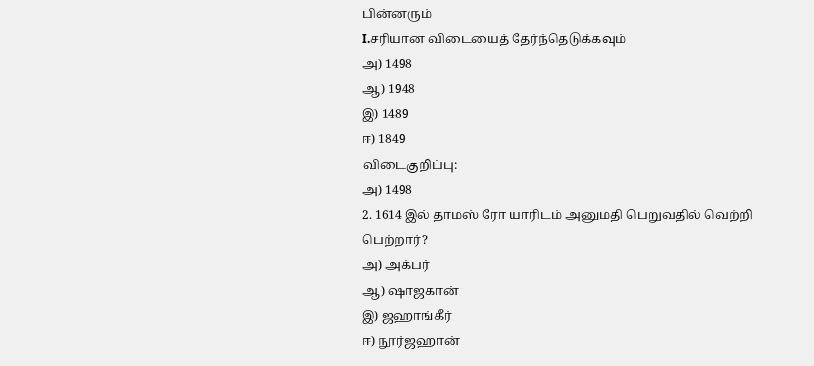பின்னரும்
I.சரியான விடையைத் தேர்ந்தெடுக்கவும்
அ) 1498
ஆ) 1948
இ) 1489
ஈ) 1849
விடைகுறிப்பு:
அ) 1498
2. 1614 இல் தாமஸ் ரோ யாரிடம் அனுமதி பெறுவதில் வெற்றி பெற்றார்?
அ) அக்பர்
ஆ) ஷாஜகான்
இ) ஜஹாங்கீர்
ஈ) நூர்ஜஹான்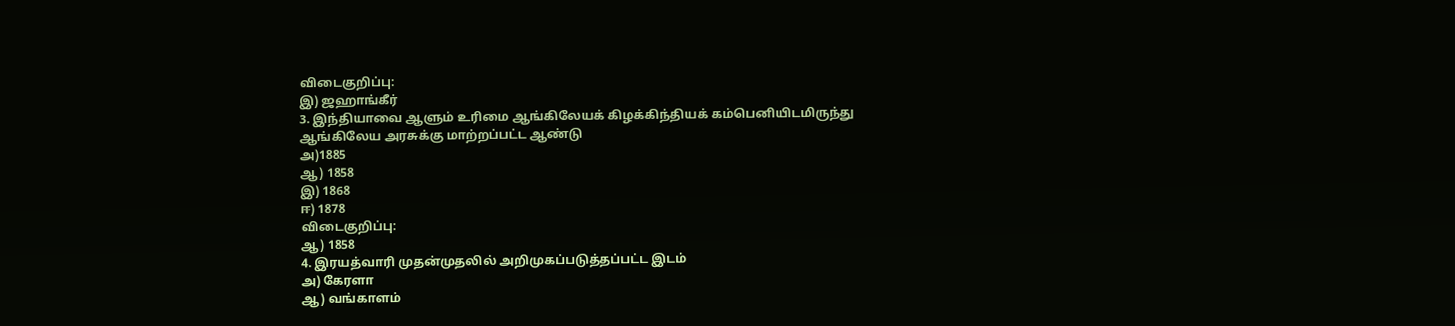விடைகுறிப்பு:
இ) ஜஹாங்கீர்
3. இந்தியாவை ஆளும் உரிமை ஆங்கிலேயக் கிழக்கிந்தியக் கம்பெனியிடமிருந்து ஆங்கிலேய அரசுக்கு மாற்றப்பட்ட ஆண்டு
அ)1885
ஆ) 1858
இ) 1868
ஈ) 1878
விடைகுறிப்பு:
ஆ) 1858
4. இரயத்வாரி முதன்முதலில் அறிமுகப்படுத்தப்பட்ட இடம்
அ) கேரளா
ஆ) வங்காளம்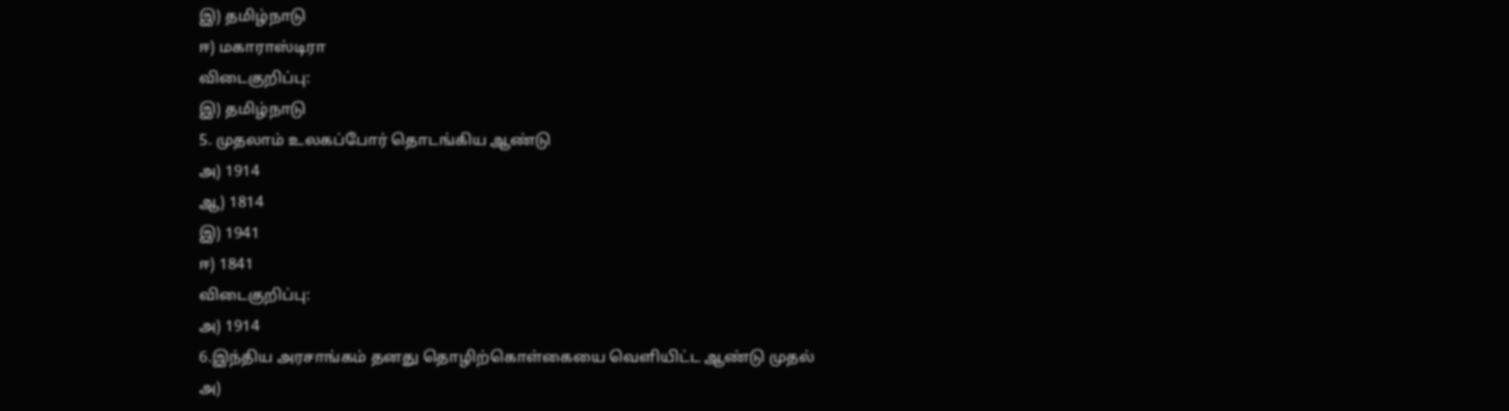இ) தமிழ்நாடு
ஈ) மகாராஸ்டிரா
விடைகுறிப்பு:
இ) தமிழ்நாடு
5. முதலாம் உலகப்போர் தொடங்கிய ஆண்டு
அ) 1914
ஆ) 1814
இ) 1941
ஈ) 1841
விடைகுறிப்பு:
அ) 1914
6.இந்திய அரசாங்கம் தனது தொழிற்கொள்கையை வெளியிட்ட ஆண்டு முதல்
அ)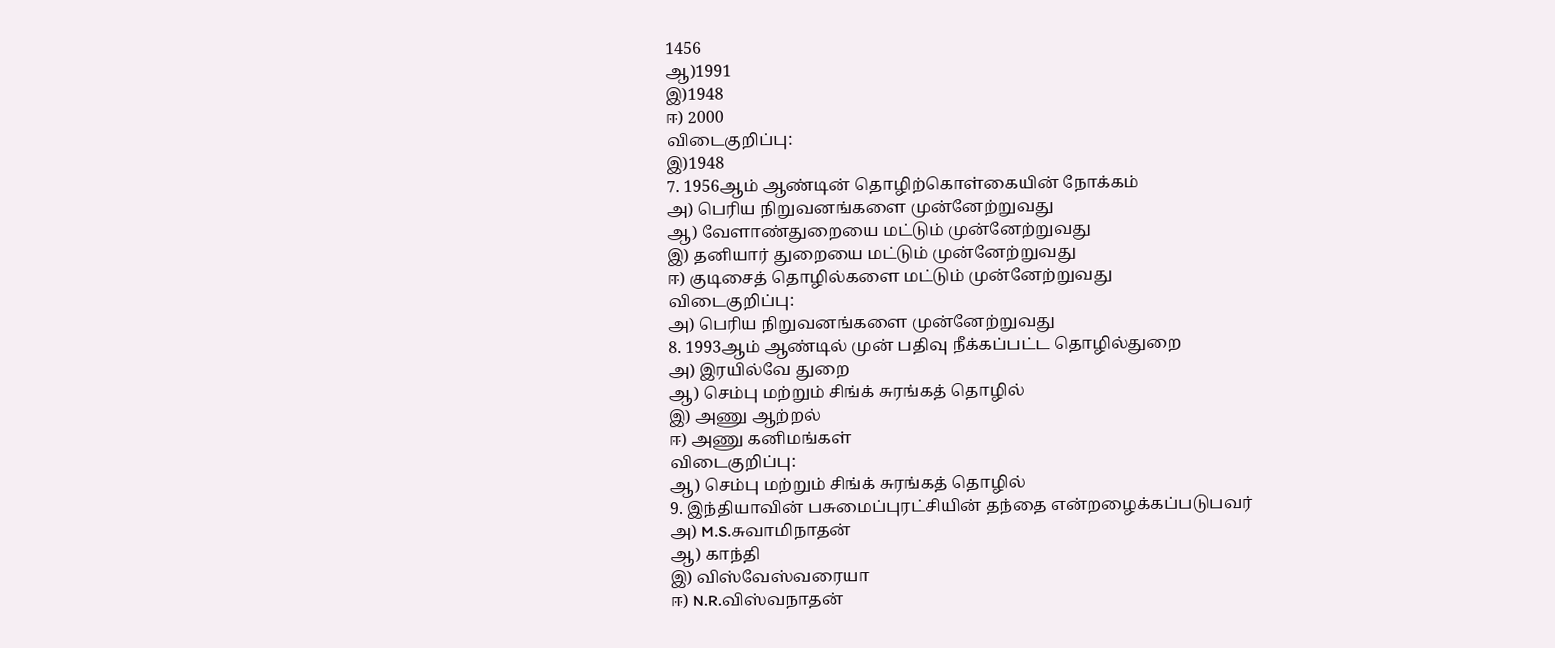1456
ஆ)1991
இ)1948
ஈ) 2000
விடைகுறிப்பு:
இ)1948
7. 1956ஆம் ஆண்டின் தொழிற்கொள்கையின் நோக்கம்
அ) பெரிய நிறுவனங்களை முன்னேற்றுவது
ஆ) வேளாண்துறையை மட்டும் முன்னேற்றுவது
இ) தனியார் துறையை மட்டும் முன்னேற்றுவது
ஈ) குடிசைத் தொழில்களை மட்டும் முன்னேற்றுவது
விடைகுறிப்பு:
அ) பெரிய நிறுவனங்களை முன்னேற்றுவது
8. 1993ஆம் ஆண்டில் முன் பதிவு நீக்கப்பட்ட தொழில்துறை
அ) இரயில்வே துறை
ஆ) செம்பு மற்றும் சிங்க் சுரங்கத் தொழில்
இ) அணு ஆற்றல்
ஈ) அணு கனிமங்கள்
விடைகுறிப்பு:
ஆ) செம்பு மற்றும் சிங்க் சுரங்கத் தொழில்
9. இந்தியாவின் பசுமைப்புரட்சியின் தந்தை என்றழைக்கப்படுபவர்
அ) M.S.சுவாமிநாதன்
ஆ) காந்தி
இ) விஸ்வேஸ்வரையா
ஈ) N.R.விஸ்வநாதன்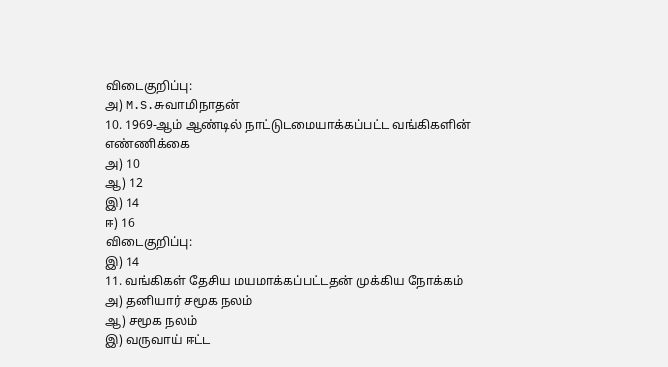விடைகுறிப்பு:
அ) M.S.சுவாமிநாதன்
10. 1969-ஆம் ஆண்டில் நாட்டுடமையாக்கப்பட்ட வங்கிகளின் எண்ணிக்கை
அ) 10
ஆ) 12
இ) 14
ஈ) 16
விடைகுறிப்பு:
இ) 14
11. வங்கிகள் தேசிய மயமாக்கப்பட்டதன் முக்கிய நோக்கம்
அ) தனியார் சமூக நலம்
ஆ) சமூக நலம்
இ) வருவாய் ஈட்ட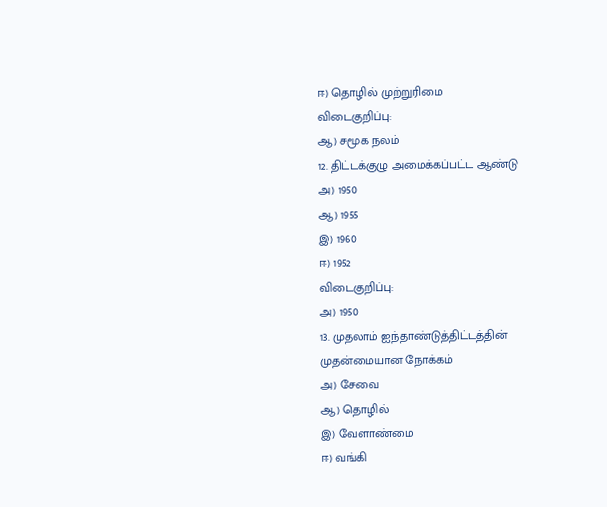ஈ) தொழில் முற்றுரிமை
விடைகுறிப்பு:
ஆ) சமூக நலம்
12. திட்டக்குழு அமைக்கப்பட்ட ஆண்டு
அ) 1950
ஆ) 1955
இ) 1960
ஈ) 1952
விடைகுறிப்பு:
அ) 1950
13. முதலாம் ஐந்தாண்டுத்திட்டத்தின் முதன்மையான நோக்கம்
அ) சேவை
ஆ) தொழில்
இ) வேளாண்மை
ஈ) வங்கி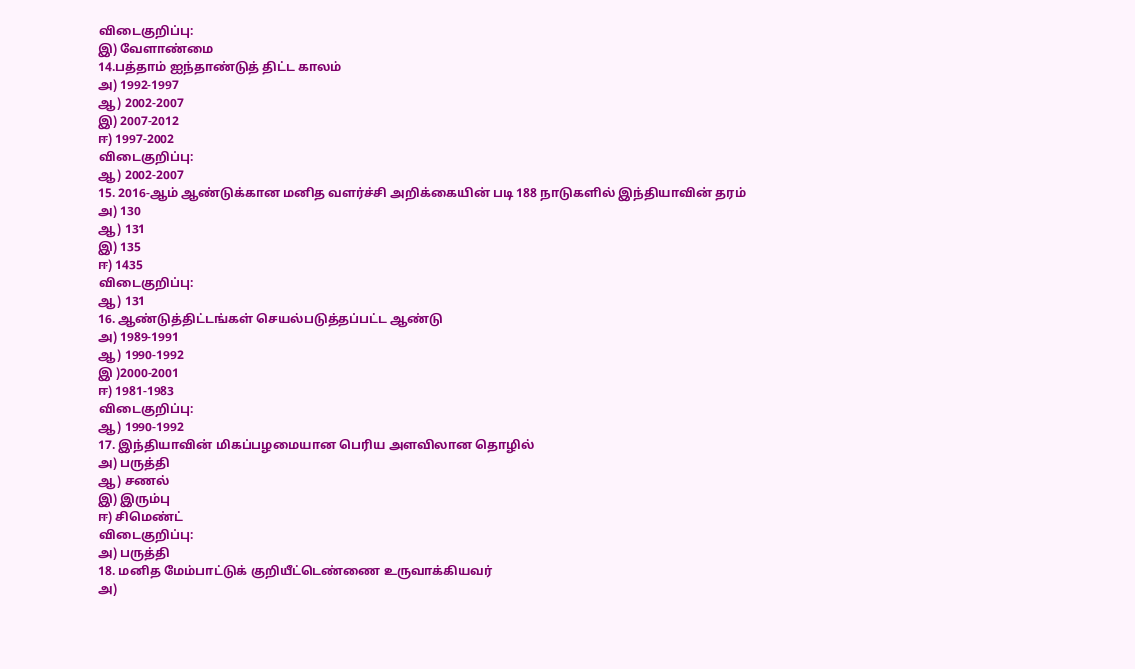விடைகுறிப்பு:
இ) வேளாண்மை
14.பத்தாம் ஐந்தாண்டுத் திட்ட காலம்
அ) 1992-1997
ஆ) 2002-2007
இ) 2007-2012
ஈ) 1997-2002
விடைகுறிப்பு:
ஆ) 2002-2007
15. 2016-ஆம் ஆண்டுக்கான மனித வளர்ச்சி அறிக்கையின் படி 188 நாடுகளில் இந்தியாவின் தரம்
அ) 130
ஆ) 131
இ) 135
ஈ) 1435
விடைகுறிப்பு:
ஆ) 131
16. ஆண்டுத்திட்டங்கள் செயல்படுத்தப்பட்ட ஆண்டு
அ) 1989-1991
ஆ) 1990-1992
இ )2000-2001
ஈ) 1981-1983
விடைகுறிப்பு:
ஆ) 1990-1992
17. இந்தியாவின் மிகப்பழமையான பெரிய அளவிலான தொழில்
அ) பருத்தி
ஆ) சணல்
இ) இரும்பு
ஈ) சிமெண்ட்
விடைகுறிப்பு:
அ) பருத்தி
18. மனித மேம்பாட்டுக் குறியீட்டெண்ணை உருவாக்கியவர்
அ)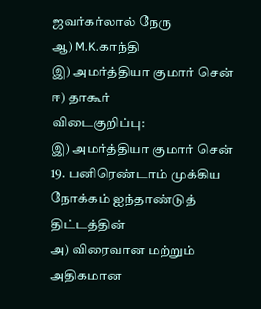ஜவர்கர்லால் நேரு
ஆ) M.K.காந்தி
இ) அமர்த்தியா குமார் சென்
ஈ) தாகூர்
விடைகுறிப்பு:
இ) அமர்த்தியா குமார் சென்
19. பனிரெண்டாம் முக்கிய நோக்கம் ஐந்தாண்டுத் திட்டத்தின்
அ) விரைவான மற்றும் அதிகமான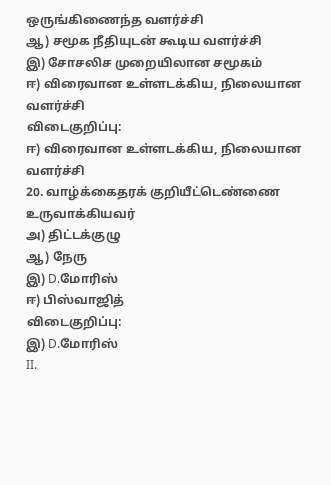ஒருங்கிணைந்த வளர்ச்சி
ஆ) சமூக நீதியுடன் கூடிய வளர்ச்சி
இ) சோசலிச முறையிலான சமூகம்
ஈ) விரைவான உள்ளடக்கிய, நிலையான வளர்ச்சி
விடைகுறிப்பு:
ஈ) விரைவான உள்ளடக்கிய, நிலையான வளர்ச்சி
20. வாழ்க்கைதரக் குறியீட்டெண்ணை உருவாக்கியவர்
அ) திட்டக்குழு
ஆ) நேரு
இ) D.மோரிஸ்
ஈ) பிஸ்வாஜித்
விடைகுறிப்பு:
இ) D.மோரிஸ்
II.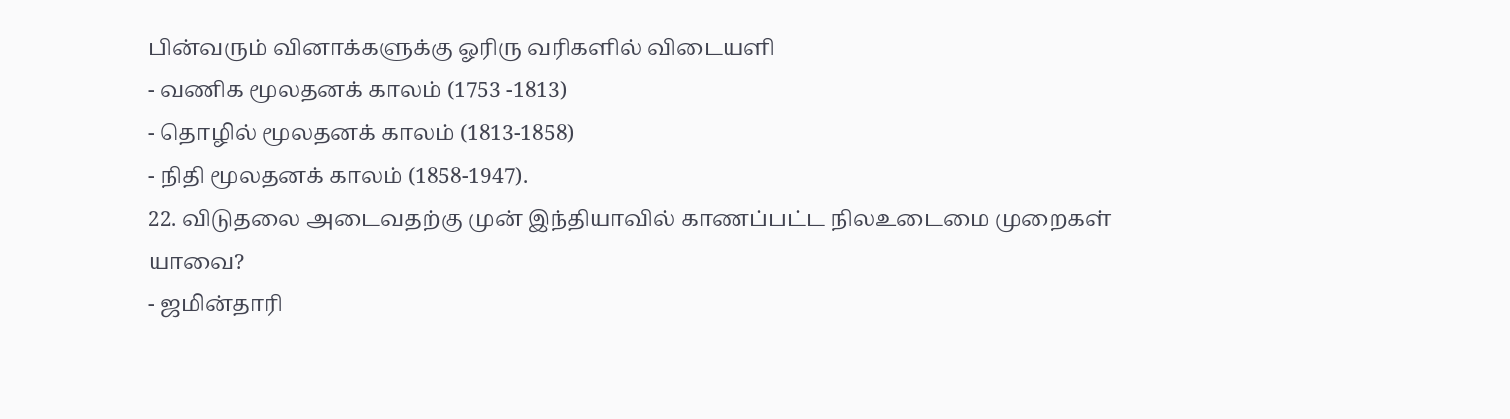பின்வரும் வினாக்களுக்கு ஓரிரு வரிகளில் விடையளி
- வணிக மூலதனக் காலம் (1753 -1813)
- தொழில் மூலதனக் காலம் (1813-1858)
- நிதி மூலதனக் காலம் (1858-1947).
22. விடுதலை அடைவதற்கு முன் இந்தியாவில் காணப்பட்ட நிலஉடைமை முறைகள் யாவை?
- ஜமின்தாரி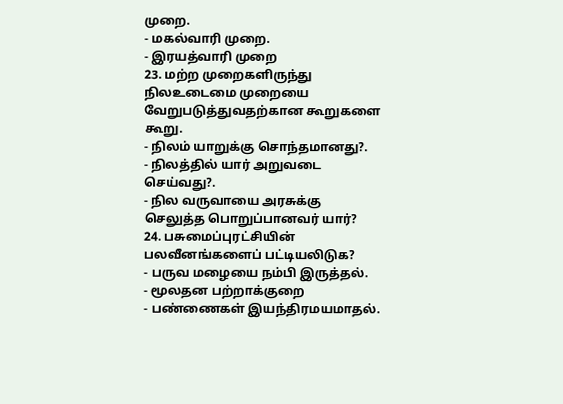முறை.
- மகல்வாரி முறை.
- இரயத்வாரி முறை
23. மற்ற முறைகளிருந்து நிலஉடைமை முறையை வேறுபடுத்துவதற்கான கூறுகளை கூறு.
- நிலம் யாறுக்கு சொந்தமானது?.
- நிலத்தில் யார் அறுவடை செய்வது?.
- நில வருவாயை அரசுக்கு செலுத்த பொறுப்பானவர் யார்?
24. பசுமைப்புரட்சியின் பலவீனங்களைப் பட்டியலிடுக?
- பருவ மழையை நம்பி இருத்தல்.
- மூலதன பற்றாக்குறை
- பண்ணைகள் இயந்திரமயமாதல்.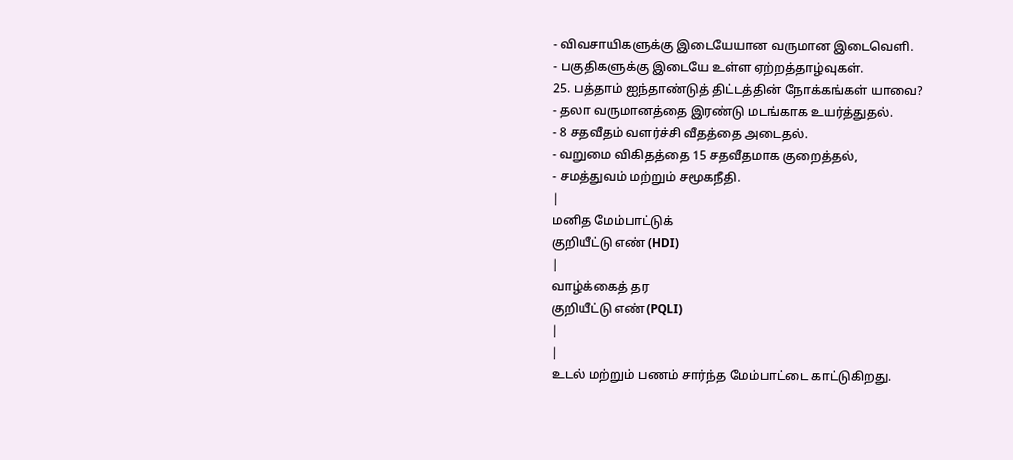- விவசாயிகளுக்கு இடையேயான வருமான இடைவெளி.
- பகுதிகளுக்கு இடையே உள்ள ஏற்றத்தாழ்வுகள்.
25. பத்தாம் ஐந்தாண்டுத் திட்டத்தின் நோக்கங்கள் யாவை?
- தலா வருமானத்தை இரண்டு மடங்காக உயர்த்துதல்.
- 8 சதவீதம் வளர்ச்சி வீதத்தை அடைதல்.
- வறுமை விகிதத்தை 15 சதவீதமாக குறைத்தல்,
- சமத்துவம் மற்றும் சமூகநீதி.
|
மனித மேம்பாட்டுக்
குறியீட்டு எண் (HDI)
|
வாழ்க்கைத் தர
குறியீட்டு எண்(PQLI)
|
|
உடல் மற்றும் பணம் சார்ந்த மேம்பாட்டை காட்டுகிறது.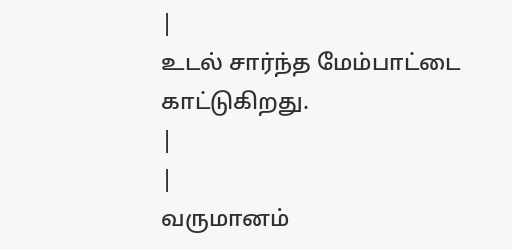|
உடல் சார்ந்த மேம்பாட்டை காட்டுகிறது.
|
|
வருமானம்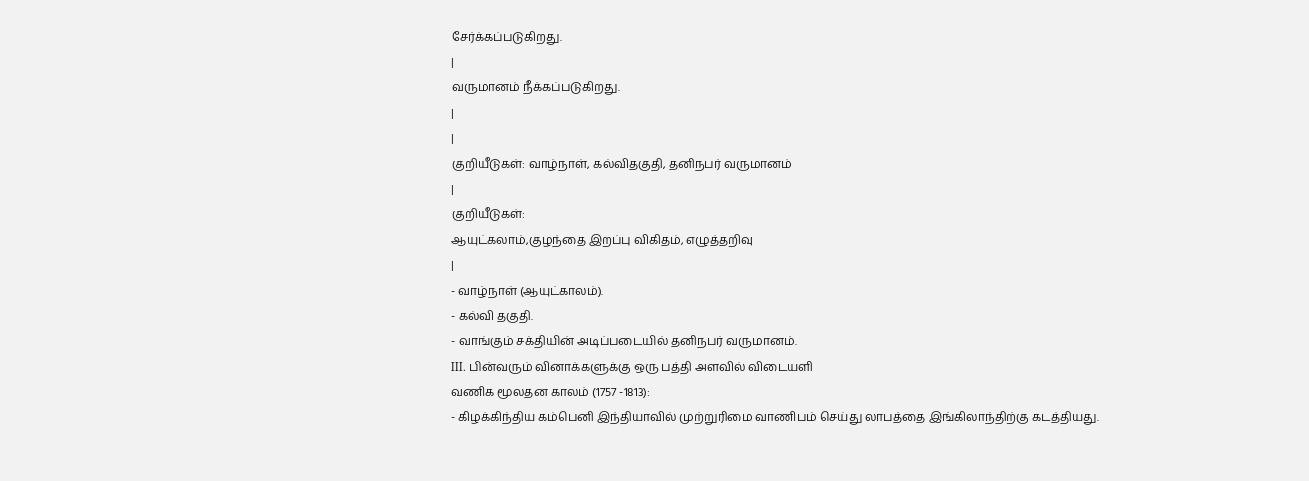சேர்க்கப்படுகிறது.
|
வருமானம் நீக்கப்படுகிறது.
|
|
குறியீடுகள்: வாழ்நாள், கல்விதகுதி, தனிநபர் வருமானம்
|
குறியீடுகள்:
ஆயுட்கலாம்,குழந்தை இறப்பு விகிதம், எழுத்தறிவு
|
- வாழ்நாள் (ஆயுட்காலம்).
- கல்வி தகுதி.
- வாங்கும் சக்தியின் அடிப்படையில் தனிநபர் வருமானம்.
III. பின்வரும் வினாக்களுக்கு ஒரு பத்தி அளவில் விடையளி
வணிக மூலதன காலம் (1757 -1813):
- கிழக்கிந்திய கம்பெனி இந்தியாவில் முற்றுரிமை வாணிபம் செய்து லாபத்தை இங்கிலாந்திற்கு கடத்தியது.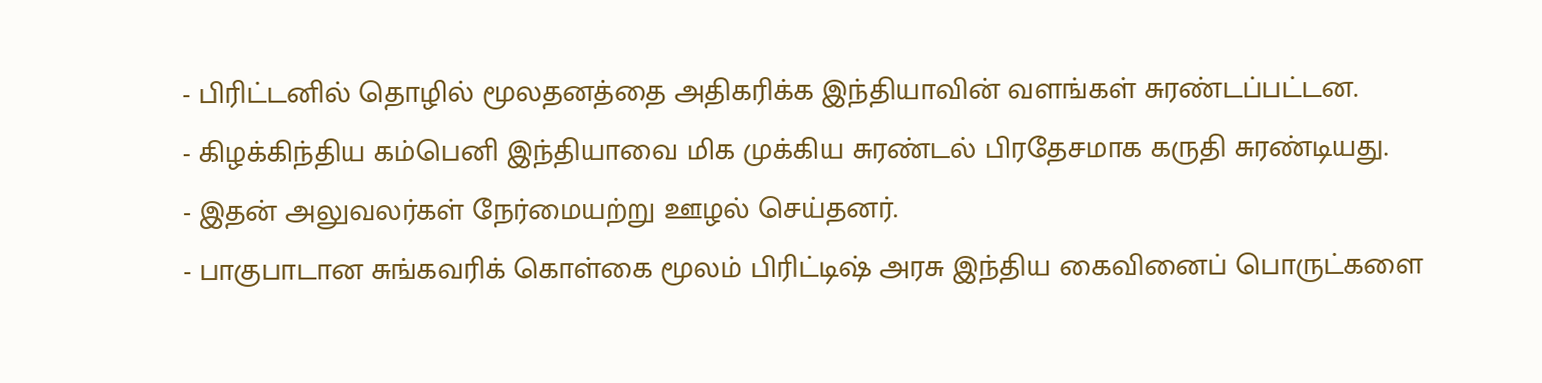- பிரிட்டனில் தொழில் மூலதனத்தை அதிகரிக்க இந்தியாவின் வளங்கள் சுரண்டப்பட்டன.
- கிழக்கிந்திய கம்பெனி இந்தியாவை மிக முக்கிய சுரண்டல் பிரதேசமாக கருதி சுரண்டியது.
- இதன் அலுவலர்கள் நேர்மையற்று ஊழல் செய்தனர்.
- பாகுபாடான சுங்கவரிக் கொள்கை மூலம் பிரிட்டிஷ் அரசு இந்திய கைவினைப் பொருட்களை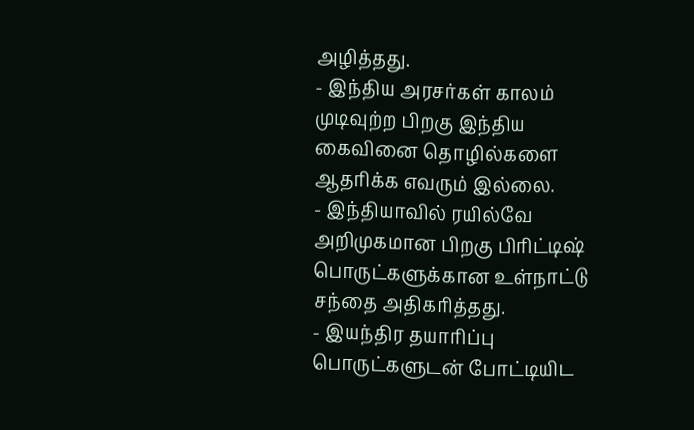அழித்தது.
- இந்திய அரசர்கள் காலம் முடிவுற்ற பிறகு இந்திய கைவினை தொழில்களை ஆதரிக்க எவரும் இல்லை.
- இந்தியாவில் ரயில்வே அறிமுகமான பிறகு பிரிட்டிஷ் பொருட்களுக்கான உள்நாட்டு சந்தை அதிகரித்தது.
- இயந்திர தயாரிப்பு பொருட்களுடன் போட்டியிட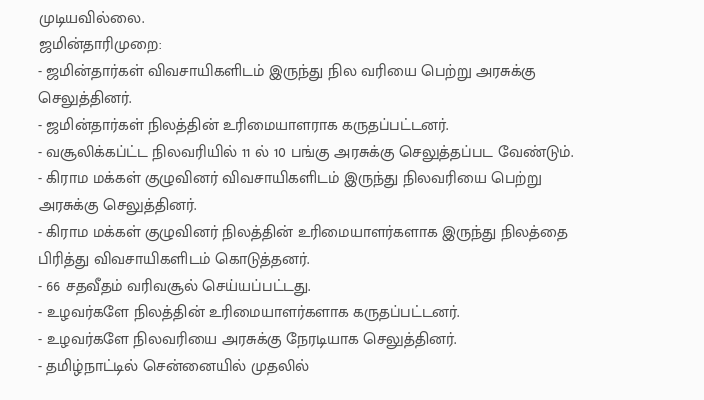முடியவில்லை.
ஜமின்தாரிமுறை:
- ஜமின்தார்கள் விவசாயிகளிடம் இருந்து நில வரியை பெற்று அரசுக்கு செலுத்தினர்.
- ஜமின்தார்கள் நிலத்தின் உரிமையாளராக கருதப்பட்டனர்.
- வசூலிக்கப்ட்ட நிலவரியில் 11 ல் 10 பங்கு அரசுக்கு செலுத்தப்பட வேண்டும்.
- கிராம மக்கள் குழுவினர் விவசாயிகளிடம் இருந்து நிலவரியை பெற்று அரசுக்கு செலுத்தினர்.
- கிராம மக்கள் குழுவினர் நிலத்தின் உரிமையாளர்களாக இருந்து நிலத்தை பிரித்து விவசாயிகளிடம் கொடுத்தனர்.
- 66 சதவீதம் வரிவசூல் செய்யப்பட்டது.
- உழவர்களே நிலத்தின் உரிமையாளர்களாக கருதப்பட்டனர்.
- உழவர்களே நிலவரியை அரசுக்கு நேரடியாக செலுத்தினர்.
- தமிழ்நாட்டில் சென்னையில் முதலில்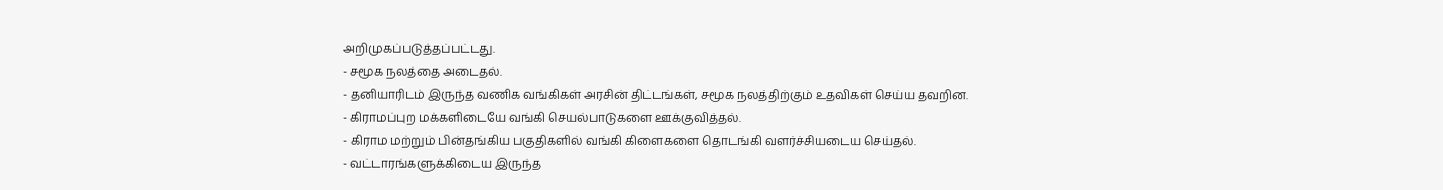அறிமுகப்படுத்தப்பட்டது.
- சமூக நலத்தை அடைதல்.
- தனியாரிடம் இருந்த வணிக வங்கிகள் அரசின் திட்டங்கள், சமூக நலத்திற்கும் உதவிகள் செய்ய தவறின.
- கிராமப்புற மக்களிடையே வங்கி செயல்பாடுகளை ஊக்குவித்தல்.
- கிராம மற்றும் பின்தங்கிய பகுதிகளில் வங்கி கிளைகளை தொடங்கி வளர்ச்சியடைய செய்தல்.
- வட்டாரங்களுக்கிடைய இருந்த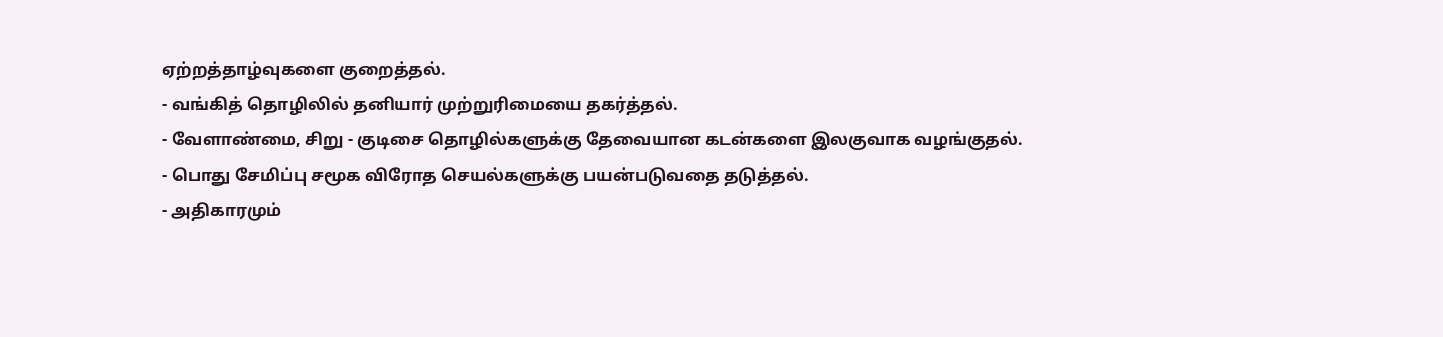ஏற்றத்தாழ்வுகளை குறைத்தல்.
- வங்கித் தொழிலில் தனியார் முற்றுரிமையை தகர்த்தல்.
- வேளாண்மை, சிறு - குடிசை தொழில்களுக்கு தேவையான கடன்களை இலகுவாக வழங்குதல்.
- பொது சேமிப்பு சமூக விரோத செயல்களுக்கு பயன்படுவதை தடுத்தல்.
- அதிகாரமும்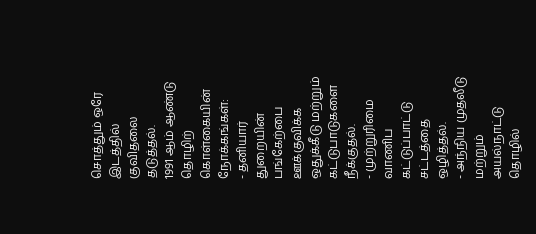சொத்தும் ஒரே இடத்தில் குவிதலை தடுத்தல்.
1991 ஆம் ஆண்டு தொழிற் கொள்கையின் நோக்கங்கள்:
- தனியார் துறையின் பங்கேற்பை ஊக்குவிக்க ஒதுக்கீடு மற்றும் கட்டுபாடுகளை நீக்குதல்.
- முற்றுரிமை வாணிப கட்டுப்பாட்டு சட்டத்தை ஒழித்தல்.
- அந்நிய முதலீடு மற்றும் அயல்நாட்டு தொழில்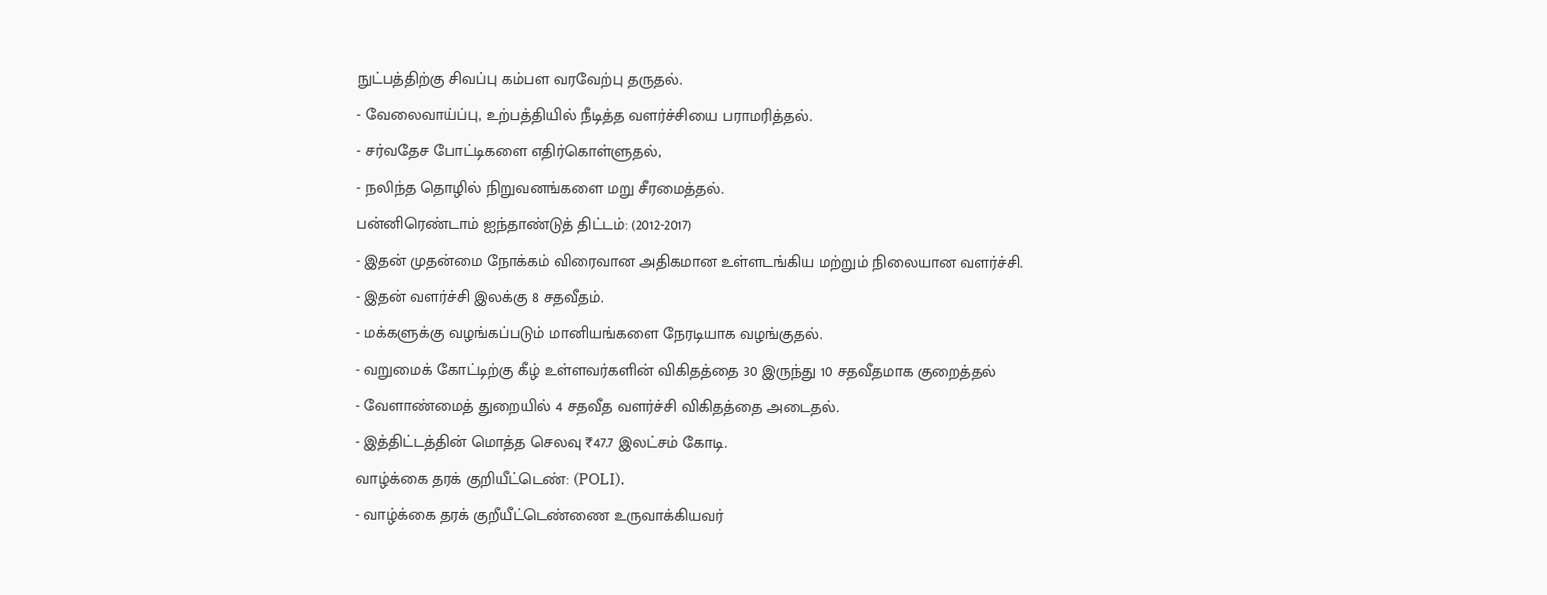நுட்பத்திற்கு சிவப்பு கம்பள வரவேற்பு தருதல்.
- வேலைவாய்ப்பு, உற்பத்தியில் நீடித்த வளர்ச்சியை பராமரித்தல்.
- சர்வதேச போட்டிகளை எதிர்கொள்ளுதல்,
- நலிந்த தொழில் நிறுவனங்களை மறு சீரமைத்தல்.
பன்னிரெண்டாம் ஐந்தாண்டுத் திட்டம்: (2012-2017)
- இதன் முதன்மை நோக்கம் விரைவான அதிகமான உள்ளடங்கிய மற்றும் நிலையான வளர்ச்சி.
- இதன் வளர்ச்சி இலக்கு 8 சதவீதம்.
- மக்களுக்கு வழங்கப்படும் மானியங்களை நேரடியாக வழங்குதல்.
- வறுமைக் கோட்டிற்கு கீழ் உள்ளவர்களின் விகிதத்தை 30 இருந்து 10 சதவீதமாக குறைத்தல்
- வேளாண்மைத் துறையில் 4 சதவீத வளர்ச்சி விகிதத்தை அடைதல்.
- இத்திட்டத்தின் மொத்த செலவு ₹47.7 இலட்சம் கோடி.
வாழ்க்கை தரக் குறியீட்டெண்: (POLI).
- வாழ்க்கை தரக் குறீயீட்டெண்ணை உருவாக்கியவர்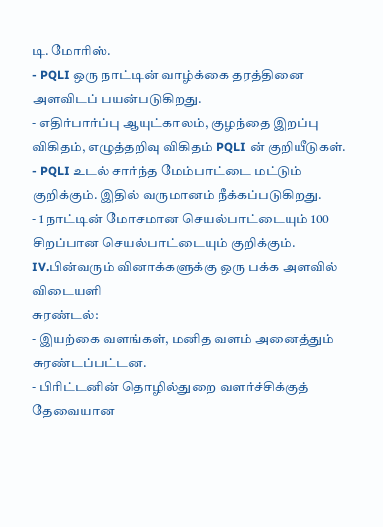டி. மோரிஸ்.
- PQLI ஒரு நாட்டின் வாழ்க்கை தரத்தினை அளவிடப் பயன்படுகிறது.
- எதிர்பார்ப்பு ஆயுட்காலம், குழந்தை இறப்பு விகிதம், எழுத்தறிவு விகிதம் PQLI ன் குறியீடுகள்.
- PQLI உடல் சார்ந்த மேம்பாட்டை மட்டும் குறிக்கும். இதில் வருமானம் நீக்கப்படுகிறது.
- 1 நாட்டின் மோசமான செயல்பாட்டையும் 100 சிறப்பான செயல்பாட்டையும் குறிக்கும்.
IV.பின்வரும் வினாக்களுக்கு ஒரு பக்க அளவில் விடையளி
சுரண்டல்:
- இயற்கை வளங்கள், மனித வளம் அனைத்தும் சுரண்டப்பட்டன.
- பிரிட்டனின் தொழில்துறை வளர்ச்சிக்குத் தேவையான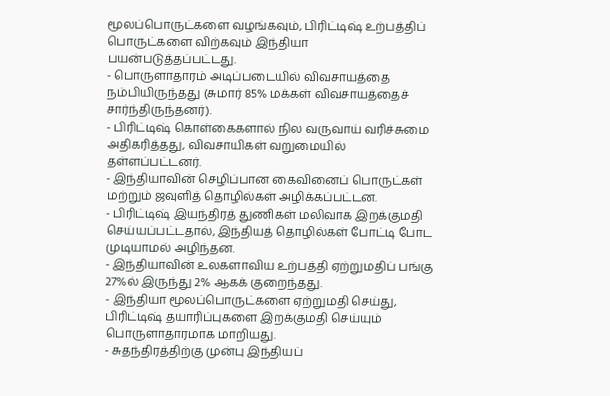மூலப்பொருட்களை வழங்கவும், பிரிட்டிஷ் உற்பத்திப் பொருட்களை விற்கவும் இந்தியா பயன்படுத்தப்பட்டது.
- பொருளாதாரம் அடிப்படையில் விவசாயத்தை நம்பியிருந்தது (சுமார் 85% மக்கள் விவசாயத்தைச் சார்ந்திருந்தனர்).
- பிரிட்டிஷ் கொள்கைகளால் நில வருவாய் வரிச்சுமை அதிகரித்தது, விவசாயிகள் வறுமையில் தள்ளப்பட்டனர்.
- இந்தியாவின் செழிப்பான கைவினைப் பொருட்கள் மற்றும் ஜவுளித் தொழில்கள் அழிக்கப்பட்டன.
- பிரிட்டிஷ் இயந்திரத் துணிகள் மலிவாக இறக்குமதி செய்யப்பட்டதால், இந்தியத் தொழில்கள் போட்டி போட முடியாமல் அழிந்தன.
- இந்தியாவின் உலகளாவிய உற்பத்தி ஏற்றுமதிப் பங்கு 27%ல் இருந்து 2% ஆகக் குறைந்தது.
- இந்தியா மூலப்பொருட்களை ஏற்றுமதி செய்து, பிரிட்டிஷ் தயாரிப்புகளை இறக்குமதி செய்யும் பொருளாதாரமாக மாறியது.
- சுதந்திரத்திற்கு முன்பு இந்தியப்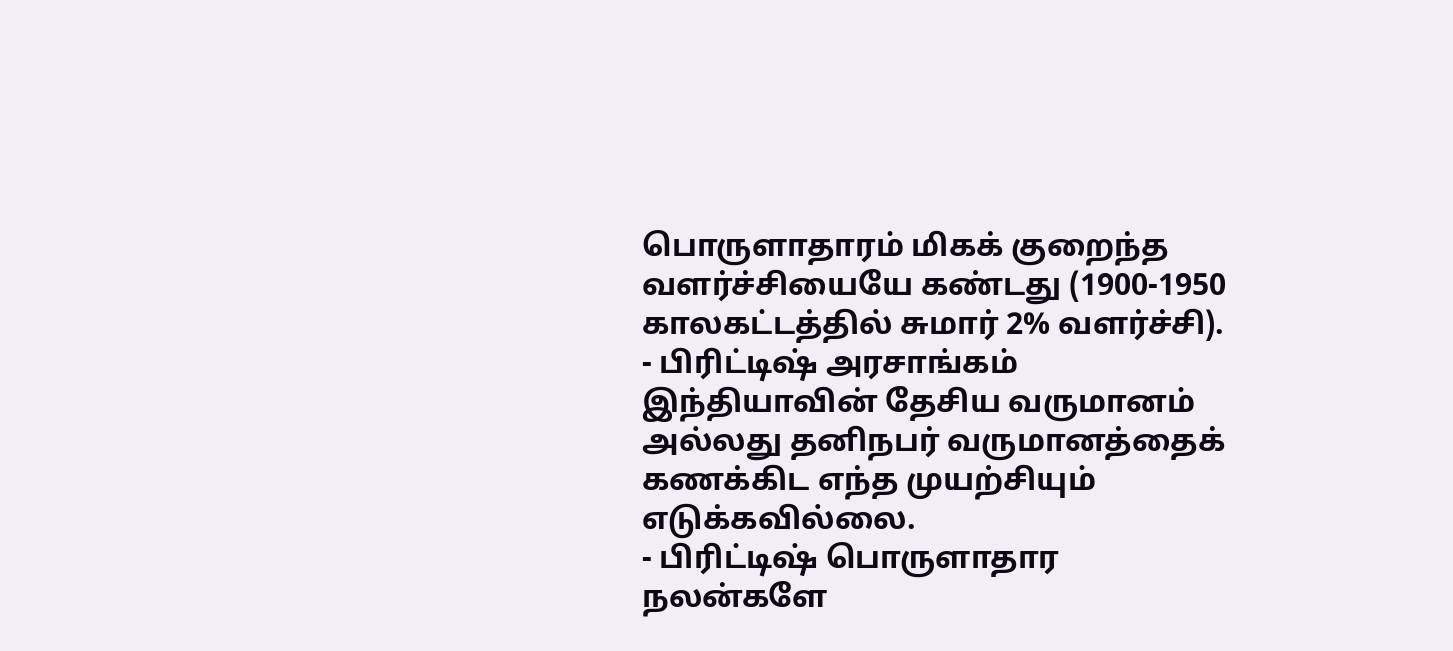பொருளாதாரம் மிகக் குறைந்த வளர்ச்சியையே கண்டது (1900-1950 காலகட்டத்தில் சுமார் 2% வளர்ச்சி).
- பிரிட்டிஷ் அரசாங்கம் இந்தியாவின் தேசிய வருமானம் அல்லது தனிநபர் வருமானத்தைக் கணக்கிட எந்த முயற்சியும் எடுக்கவில்லை.
- பிரிட்டிஷ் பொருளாதார நலன்களே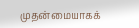முதன்மையாகக்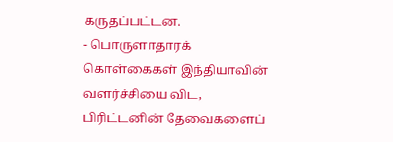கருதப்பட்டன.
- பொருளாதாரக் கொள்கைகள் இந்தியாவின் வளர்ச்சியை விட, பிரிட்டனின் தேவைகளைப்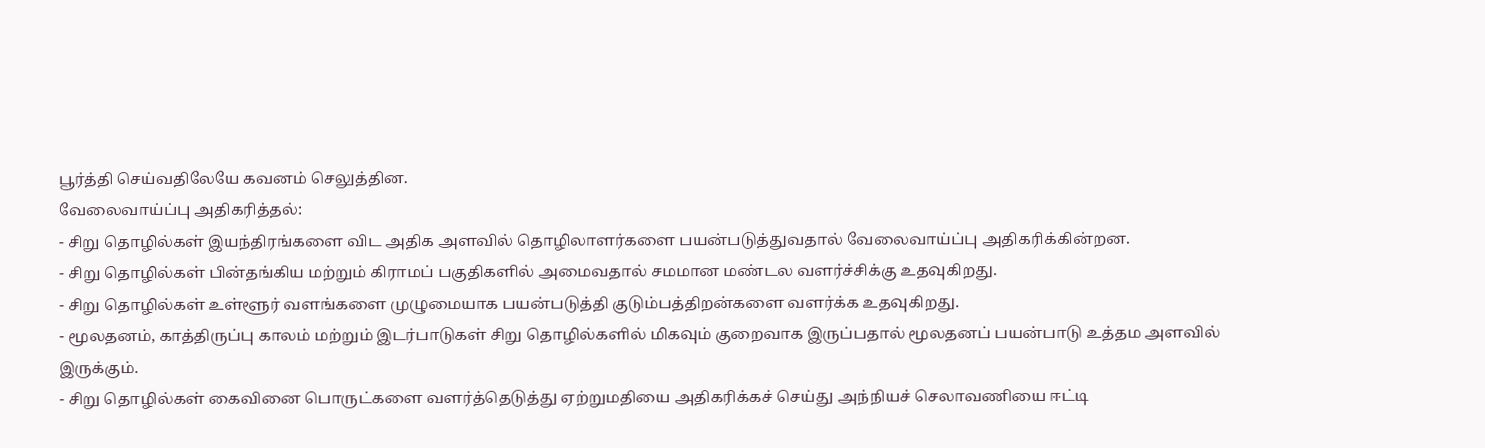பூர்த்தி செய்வதிலேயே கவனம் செலுத்தின.
வேலைவாய்ப்பு அதிகரித்தல்:
- சிறு தொழில்கள் இயந்திரங்களை விட அதிக அளவில் தொழிலாளர்களை பயன்படுத்துவதால் வேலைவாய்ப்பு அதிகரிக்கின்றன.
- சிறு தொழில்கள் பின்தங்கிய மற்றும் கிராமப் பகுதிகளில் அமைவதால் சமமான மண்டல வளர்ச்சிக்கு உதவுகிறது.
- சிறு தொழில்கள் உள்ளூர் வளங்களை முழுமையாக பயன்படுத்தி குடும்பத்திறன்களை வளர்க்க உதவுகிறது.
- மூலதனம், காத்திருப்பு காலம் மற்றும் இடர்பாடுகள் சிறு தொழில்களில் மிகவும் குறைவாக இருப்பதால் மூலதனப் பயன்பாடு உத்தம அளவில் இருக்கும்.
- சிறு தொழில்கள் கைவினை பொருட்களை வளர்த்தெடுத்து ஏற்றுமதியை அதிகரிக்கச் செய்து அந்நியச் செலாவணியை ஈட்டி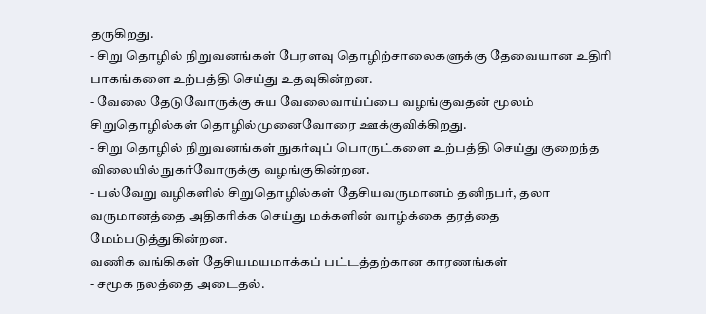தருகிறது.
- சிறு தொழில் நிறுவனங்கள் பேரளவு தொழிற்சாலைகளுக்கு தேவையான உதிரி பாகங்களை உற்பத்தி செய்து உதவுகின்றன.
- வேலை தேடுவோருக்கு சுய வேலைவாய்ப்பை வழங்குவதன் மூலம் சிறுதொழில்கள் தொழில்முனைவோரை ஊக்குவிக்கிறது.
- சிறு தொழில் நிறுவனங்கள் நுகர்வுப் பொருட்களை உற்பத்தி செய்து குறைந்த விலையில் நுகர்வோருக்கு வழங்குகின்றன.
- பல்வேறு வழிகளில் சிறுதொழில்கள் தேசியவருமானம் தனிநபர், தலா வருமானத்தை அதிகரிக்க செய்து மக்களின் வாழ்க்கை தரத்தை மேம்படுத்துகின்றன.
வணிக வங்கிகள் தேசியமயமாக்கப் பட்டத்தற்கான காரணங்கள்
- சமூக நலத்தை அடைதல்.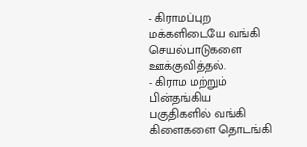- கிராமப்புற மக்களிடையே வங்கி செயல்பாடுகளை ஊக்குவித்தல்.
- கிராம மற்றும் பின்தங்கிய பகுதிகளில் வங்கி கிளைகளை தொடங்கி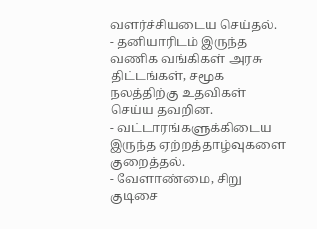வளர்ச்சியடைய செய்தல்.
- தனியாரிடம் இருந்த வணிக வங்கிகள் அரசு திட்டங்கள், சமூக நலத்திற்கு உதவிகள் செய்ய தவறின.
- வட்டாரங்களுக்கிடைய இருந்த ஏற்றத்தாழ்வுகளை குறைத்தல்.
- வேளாண்மை, சிறு குடிசை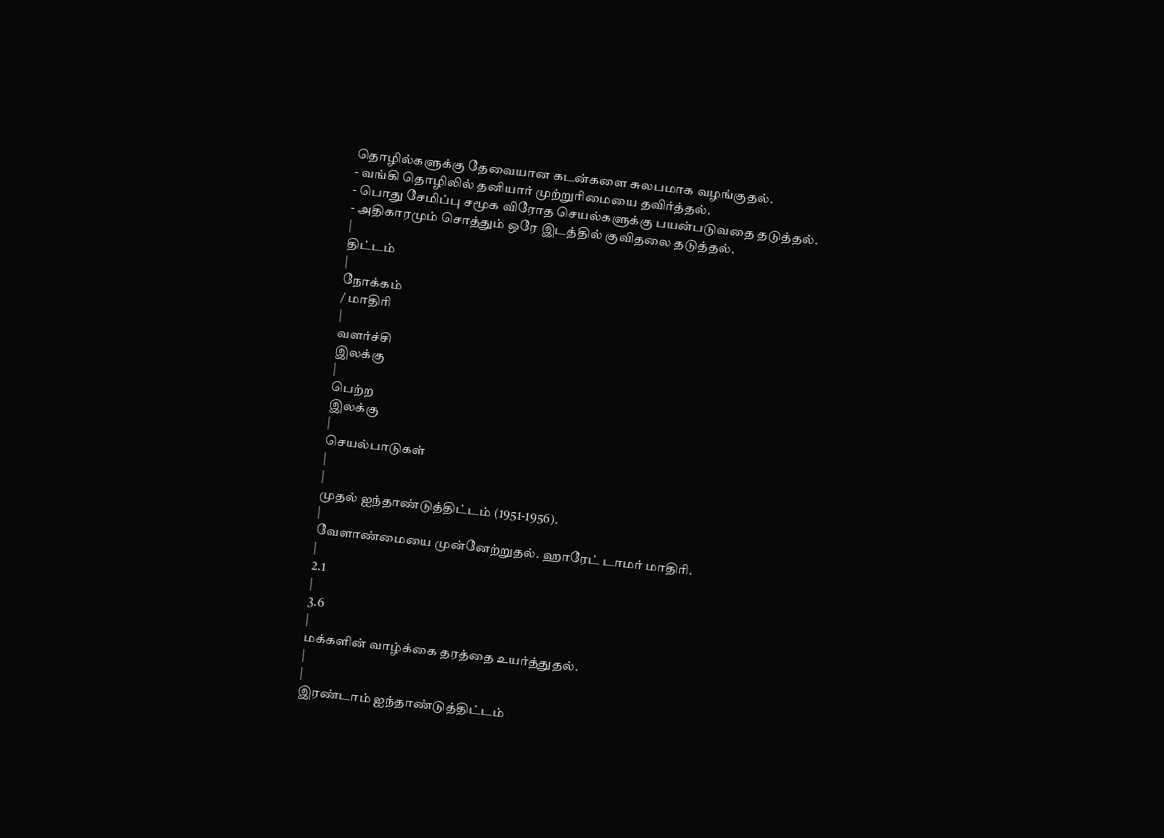தொழில்களுக்கு தேவையான கடன்களை சுலபமாக வழங்குதல்.
- வங்கி தொழிலில் தனியார் முற்றுரிமையை தவிர்த்தல்.
- பொது சேமிப்பு சமூக விரோத செயல்களுக்கு பயன்படுவதை தடுத்தல்.
- அதிகாரமும் சொத்தும் ஒரே இடத்தில் குவிதலை தடுத்தல்.
|
திட்டம்
|
நோக்கம்
/ மாதிரி
|
வளர்ச்சி
இலக்கு
|
பெற்ற
இலக்கு
|
செயல்பாடுகள்
|
|
முதல் ஐந்தாண்டுத்திட்டம் (1951-1956).
|
வேளாண்மையை முன்னேற்றுதல். ஹாரேட் டாமர் மாதிரி.
|
2.1
|
3.6
|
மக்களின் வாழ்க்கை தரத்தை உயர்த்துதல்.
|
|
இரண்டாம் ஐந்தாண்டுத்திட்டம்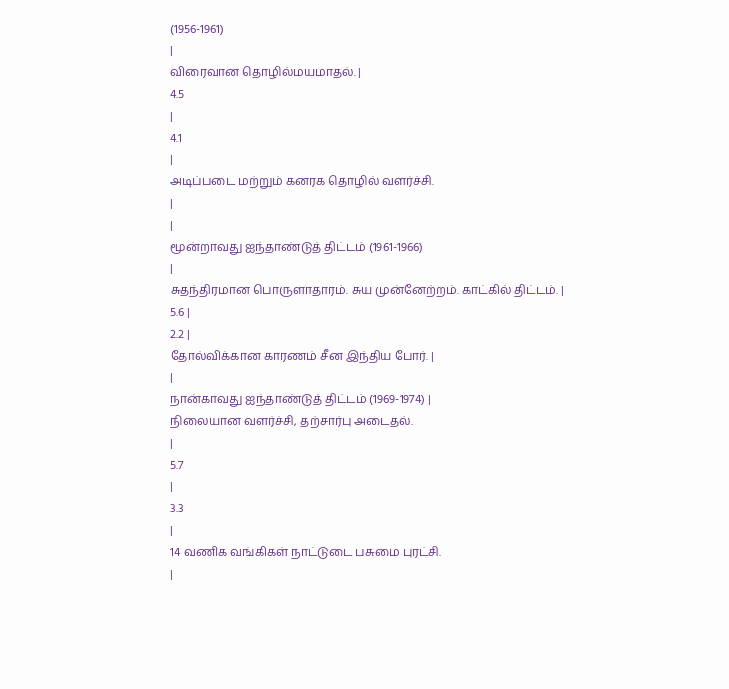(1956-1961)
|
விரைவான தொழில்மயமாதல். |
4.5
|
4.1
|
அடிப்படை மற்றும் கனரக தொழில் வளர்ச்சி.
|
|
மூன்றாவது ஐந்தாண்டுத் திட்டம் (1961-1966)
|
சுதந்திரமான பொருளாதாரம். சுய முன்னேற்றம். காட்கில் திட்டம். |
5.6 |
2.2 |
தோல்விக்கான காரணம் சீன இந்திய போர். |
|
நான்காவது ஐந்தாண்டுத் திட்டம் (1969-1974) |
நிலையான வளர்ச்சி, தற்சார்பு அடைதல்.
|
5.7
|
3.3
|
14 வணிக வங்கிகள் நாட்டுடை பசுமை புரட்சி.
|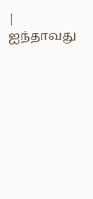|
ஐந்தாவது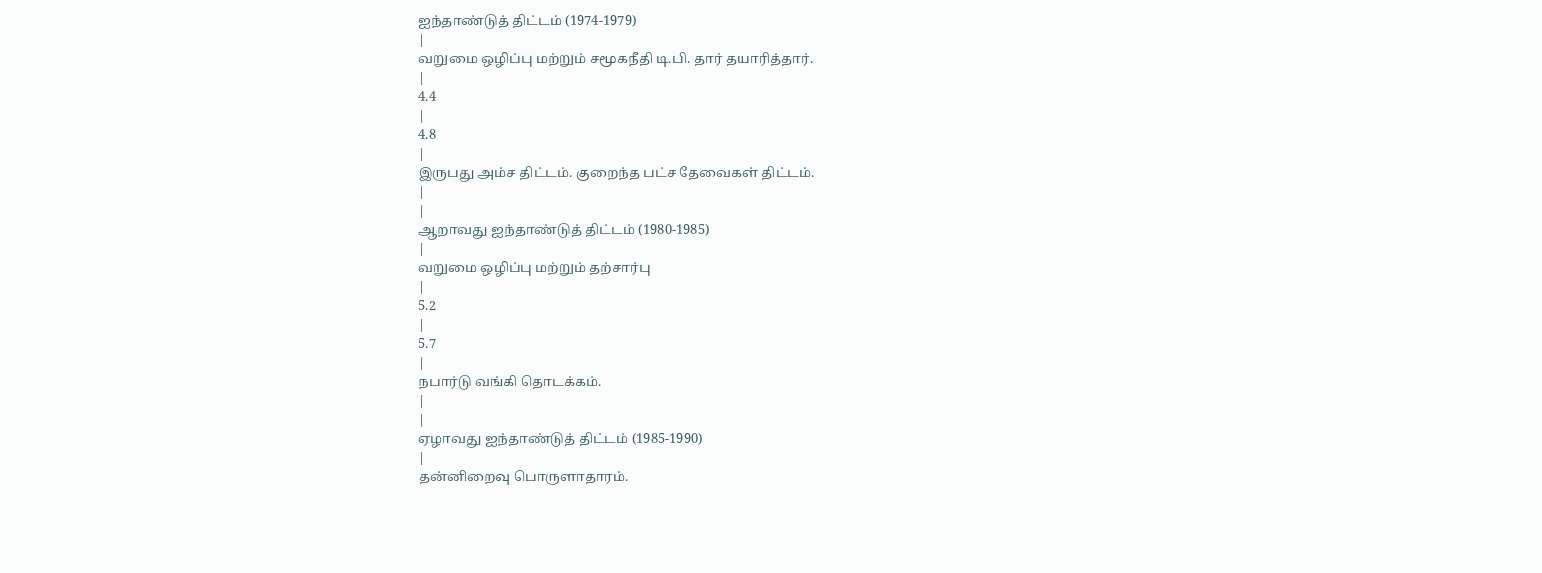ஐந்தாண்டுத் திட்டம் (1974-1979)
|
வறுமை ஒழிப்பு மற்றும் சமூகநீதி டி.பி. தார் தயாரித்தார்.
|
4.4
|
4.8
|
இருபது அம்ச திட்டம். குறைந்த பட்ச தேவைகள் திட்டம்.
|
|
ஆறாவது ஐந்தாண்டுத் திட்டம் (1980-1985)
|
வறுமை ஒழிப்பு மற்றும் தற்சார்பு
|
5.2
|
5.7
|
நபார்டு வங்கி தொடக்கம்.
|
|
ஏழாவது ஐந்தாண்டுத் திட்டம் (1985-1990)
|
தன்னிறைவு பொருளாதாரம்.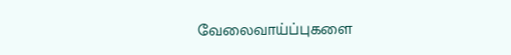வேலைவாய்ப்புகளை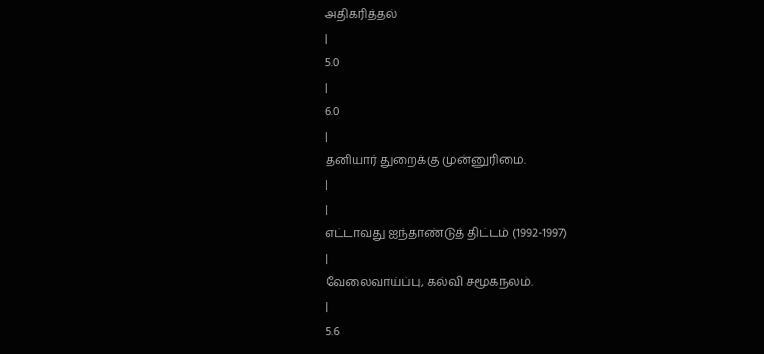அதிகரித்தல்
|
5.0
|
6.0
|
தனியார் துறைக்கு முன்னுரிமை.
|
|
எட்டாவது ஐந்தாண்டுத் திட்டம் (1992-1997)
|
வேலைவாய்ப்பு, கல்வி சமூகநலம்.
|
5.6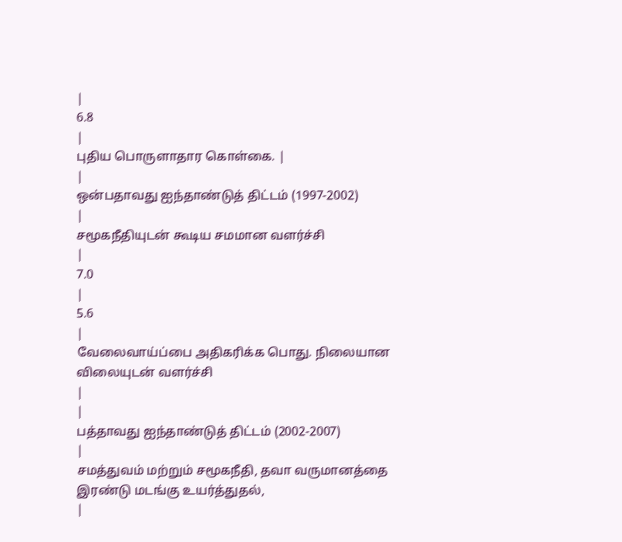|
6.8
|
புதிய பொருளாதார கொள்கை. |
|
ஒன்பதாவது ஐந்தாண்டுத் திட்டம் (1997-2002)
|
சமூகநீதியுடன் கூடிய சமமான வளர்ச்சி
|
7.0
|
5.6
|
வேலைவாய்ப்பை அதிகரிக்க பொது. நிலையான விலையுடன் வளர்ச்சி
|
|
பத்தாவது ஐந்தாண்டுத் திட்டம் (2002-2007)
|
சமத்துவம் மற்றும் சமூகநீதி, தவா வருமானத்தை இரண்டு மடங்கு உயர்த்துதல்,
|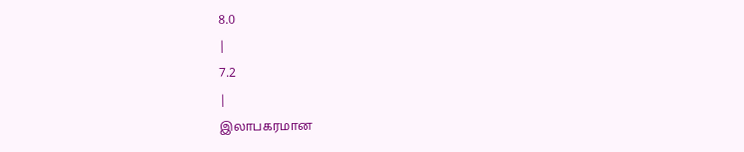8.0
|
7.2
|
இலாபகரமான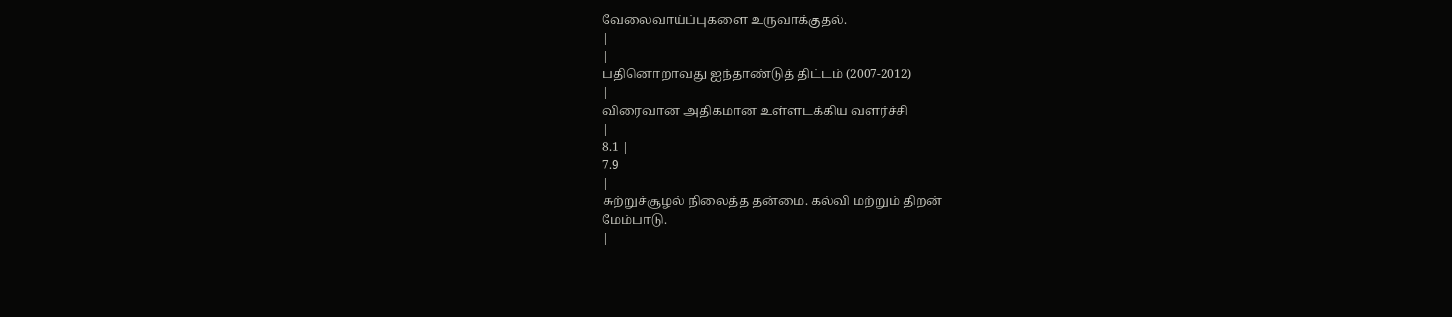வேலைவாய்ப்புகளை உருவாக்குதல்.
|
|
பதினொறாவது ஐந்தாண்டுத் திட்டம் (2007-2012)
|
விரைவான அதிகமான உள்ளடக்கிய வளர்ச்சி
|
8.1 |
7.9
|
சுற்றுச்சூழல் நிலைத்த தன்மை. கல்வி மற்றும் திறன்
மேம்பாடு.
|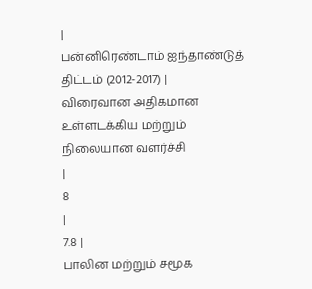|
பன்னிரெண்டாம் ஐந்தாண்டுத் திட்டம் (2012-2017) |
விரைவான அதிகமான உள்ளடக்கிய மற்றும் நிலையான வளர்ச்சி
|
8
|
7.8 |
பாலின மற்றும் சமூக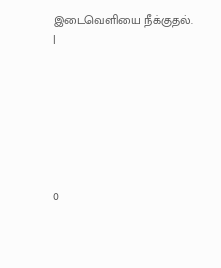இடைவெளியை நீக்குதல். |







0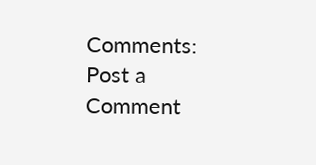Comments:
Post a Comment